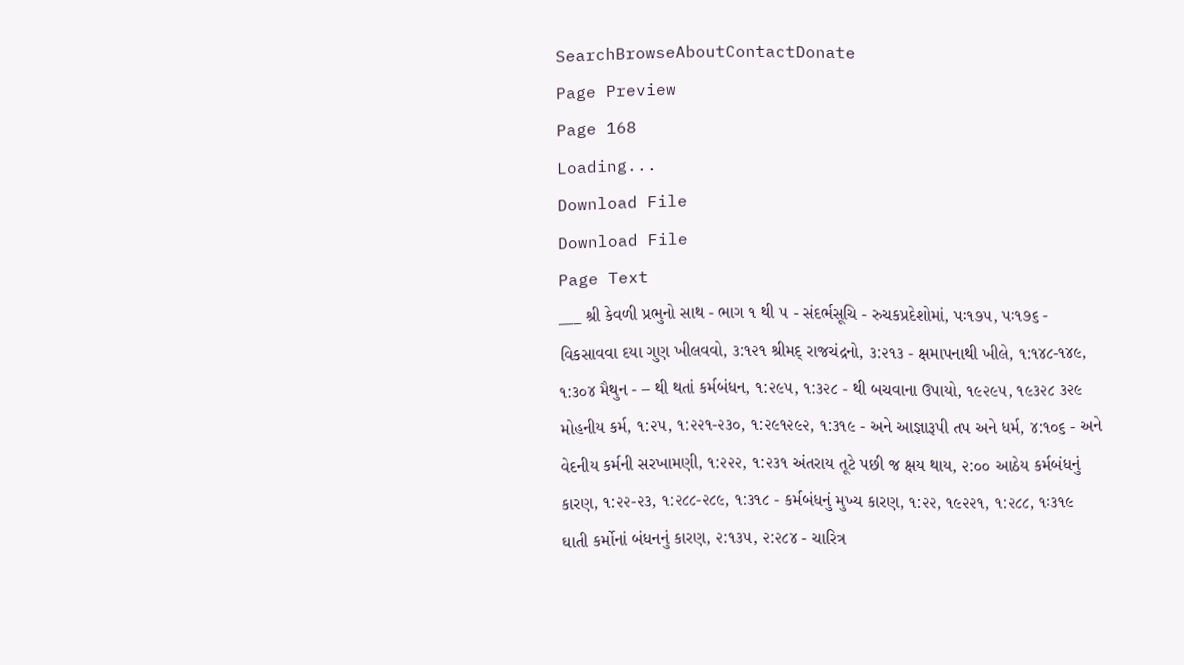SearchBrowseAboutContactDonate
Page Preview
Page 168
Loading...
Download File
Download File
Page Text
___ શ્રી કેવળી પ્રભુનો સાથ - ભાગ ૧ થી ૫ - સંદર્ભસૂચિ - રુચકપ્રદેશોમાં, પઃ૧૭૫, પઃ૧૭૬ - વિકસાવવા દયા ગુણ ખીલવવો, ૩:૧૨૧ શ્રીમદ્ રાજચંદ્રનો, ૩:૨૧૩ - ક્ષમાપનાથી ખીલે, ૧:૧૪૮-૧૪૯, ૧:૩૦૪ મૈથુન - – થી થતાં કર્મબંધન, ૧:૨૯૫, ૧:૩૨૮ - થી બચવાના ઉપાયો, ૧૯૨૯૫, ૧૯૩૨૮ ૩૨૯ મોહનીય કર્મ, ૧:૨૫, ૧:૨૨૧-૨૩૦, ૧:૨૯૧૨૯૨, ૧:૩૧૯ - અને આજ્ઞારૂપી તપ અને ધર્મ, ૪:૧૦૬ - અને વેદનીય કર્મની સરખામણી, ૧:૨૨૨, ૧:૨૩૧ અંતરાય તૂટે પછી જ ક્ષય થાય, ૨:૦૦ આઠેય કર્મબંધનું કારણ, ૧:૨૨-૨૩, ૧:૨૮૮-૨૮૯, ૧:૩૧૮ - કર્મબંધનું મુખ્ય કારણ, ૧:૨૨, ૧૯૨૨૧, ૧:૨૮૮, ૧ઃ૩૧૯ ઘાતી કર્મોનાં બંધનનું કારણ, ૨:૧૩૫, ૨:૨૮૪ - ચારિત્ર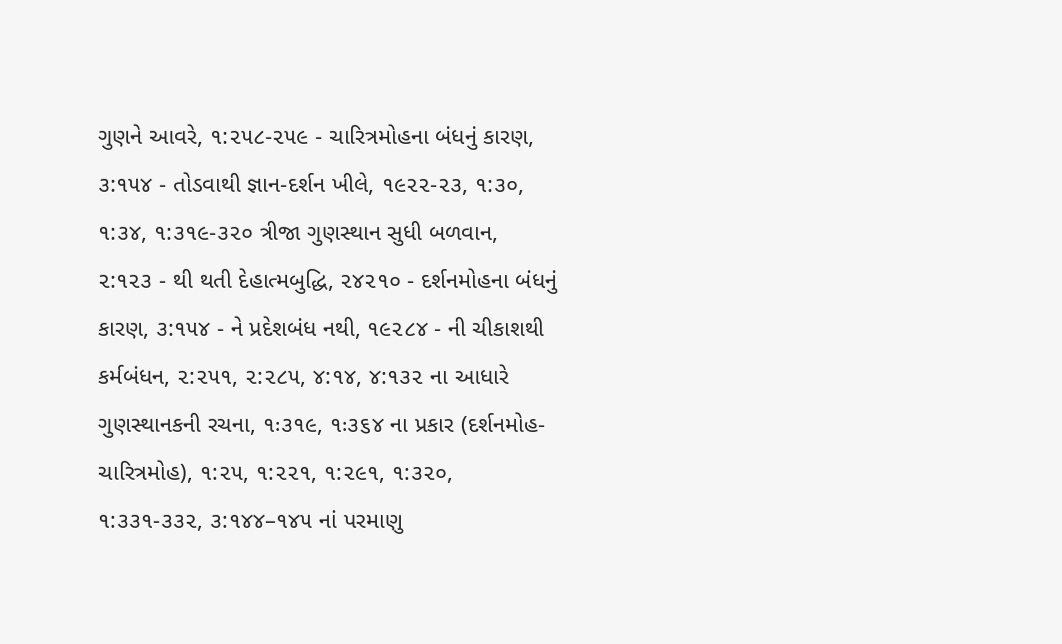ગુણને આવરે, ૧:૨૫૮-૨૫૯ - ચારિત્રમોહના બંધનું કારણ, ૩:૧૫૪ - તોડવાથી જ્ઞાન-દર્શન ખીલે, ૧૯૨૨-૨૩, ૧:૩૦, ૧:૩૪, ૧:૩૧૯-૩૨૦ ત્રીજા ગુણસ્થાન સુધી બળવાન, ૨:૧૨૩ - થી થતી દેહાત્મબુદ્ધિ, ૨૪૨૧૦ - દર્શનમોહના બંધનું કારણ, ૩:૧૫૪ - ને પ્રદેશબંધ નથી, ૧૯૨૮૪ - ની ચીકાશથી કર્મબંધન, ૨:૨૫૧, ૨:૨૮૫, ૪:૧૪, ૪:૧૩૨ ના આધારે ગુણસ્થાનકની રચના, ૧ઃ૩૧૯, ૧ઃ૩૬૪ ના પ્રકાર (દર્શનમોહ-ચારિત્રમોહ), ૧:૨૫, ૧:૨૨૧, ૧:૨૯૧, ૧:૩૨૦, ૧:૩૩૧-૩૩૨, ૩:૧૪૪–૧૪૫ નાં પરમાણુ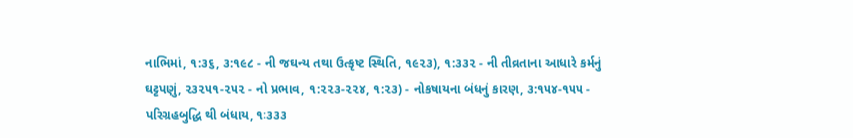નાભિમાં, ૧:૩૬, ૩:૧૯૮ - ની જઘન્ય તથા ઉત્કૃષ્ટ સ્થિતિ, ૧૯૨૩), ૧:૩૩૨ - ની તીવ્રતાના આધારે કર્મનું ઘટ્ટપણું, ૨૩૨૫૧-૨૫૨ - નો પ્રભાવ, ૧:૨૨૩-૨૨૪, ૧:૨૩) - નોકષાયના બંધનું કારણ, ૩:૧૫૪-૧૫૫ - પરિગ્રહબુદ્ધિ થી બંધાય, ૧ઃ૩૩૩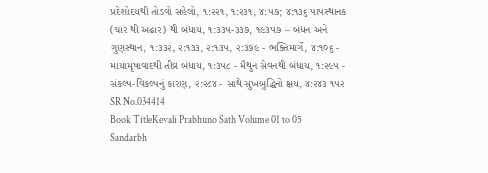પ્રદેશોદયથી તોડવો સહેલો, ૧:૨૨૧, ૧:૨૩૧, ૪:૫૭; ૪:૧૩૬ પાપસ્થાનક (ચાર થી અઢાર) થી બંધાય, ૧:૩૩૫-૩૩૭, ૧૯૩૫૭ – બંધન અને ગુણસ્થાન, ૧:૩૩૨, ૨:૧૩૩, ૨:૧૩૫, ૨:૩૭૯ - ભક્તિમાર્ગે, ૪:૧૦૬ - માયામૃષાવાદથી તીવ્ર બંધાય, ૧:૩૫૮ - મૈથુન સેવનથી બંધાય, ૧:૨૯૫ - સંકલ્પ-વિકલ્પનું કારણ, ૨:૨૮૪ - સાથે સુખબુદ્ધિનો ક્ષય, ૪:૨૪૩ ૧૫૨
SR No.034414
Book TitleKevali Prabhuno Sath Volume 01 to 05 Sandarbh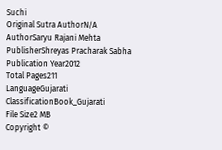Suchi
Original Sutra AuthorN/A
AuthorSaryu Rajani Mehta
PublisherShreyas Pracharak Sabha
Publication Year2012
Total Pages211
LanguageGujarati
ClassificationBook_Gujarati
File Size2 MB
Copyright ©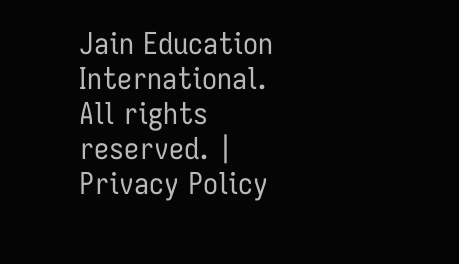Jain Education International. All rights reserved. | Privacy Policy